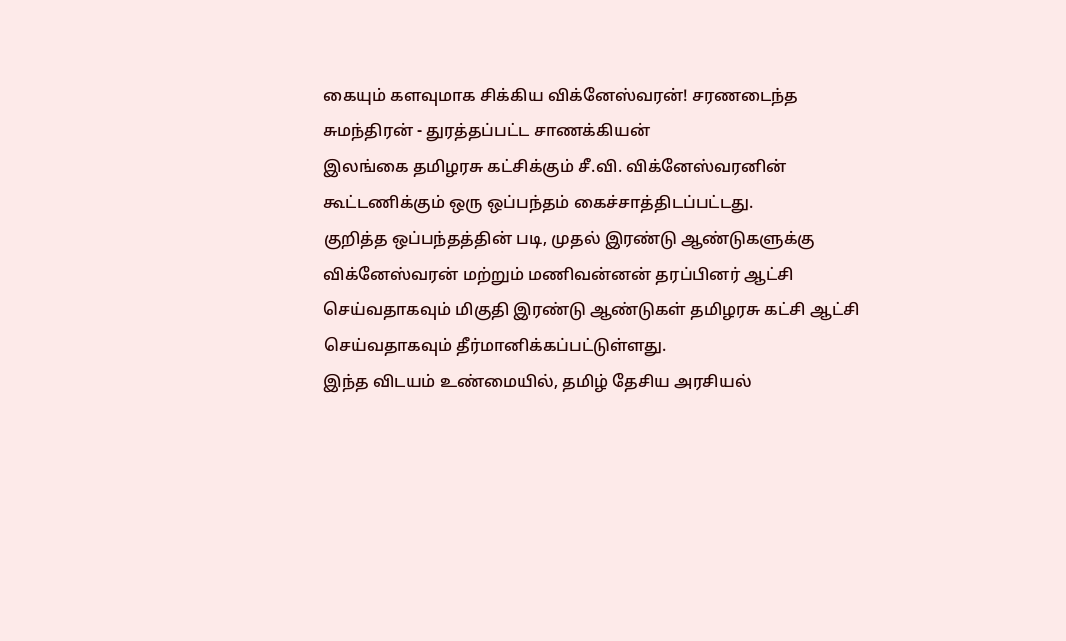கையும் களவுமாக சிக்கிய விக்னேஸ்வரன்! சரணடைந்த சுமந்திரன் - துரத்தப்பட்ட சாணக்கியன்
இலங்கை தமிழரசு கட்சிக்கும் சீ.வி. விக்னேஸ்வரனின் கூட்டணிக்கும் ஒரு ஒப்பந்தம் கைச்சாத்திடப்பட்டது.
குறித்த ஒப்பந்தத்தின் படி, முதல் இரண்டு ஆண்டுகளுக்கு விக்னேஸ்வரன் மற்றும் மணிவன்னன் தரப்பினர் ஆட்சி செய்வதாகவும் மிகுதி இரண்டு ஆண்டுகள் தமிழரசு கட்சி ஆட்சி செய்வதாகவும் தீர்மானிக்கப்பட்டுள்ளது.
இந்த விடயம் உண்மையில், தமிழ் தேசிய அரசியல்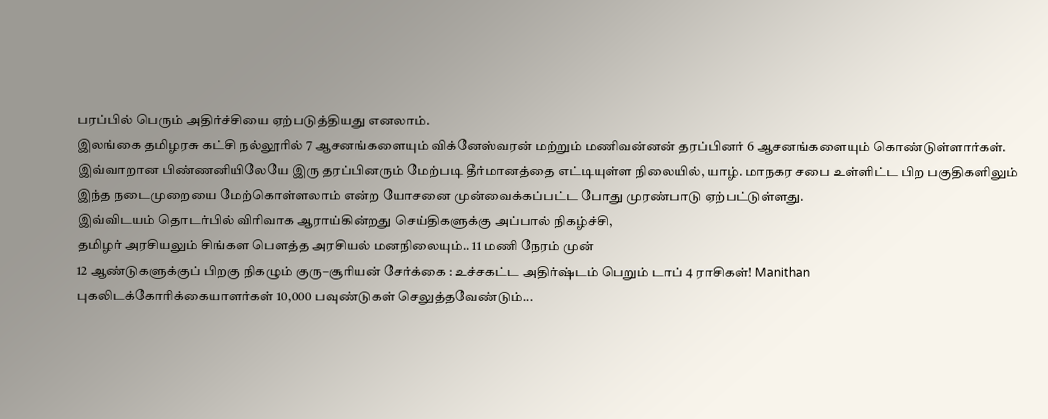பரப்பில் பெரும் அதிர்ச்சியை ஏற்படுத்தியது எனலாம்.
இலங்கை தமிழரசு கட்சி நல்லூரில் 7 ஆசனங்களையும் விக்னேஸ்வரன் மற்றும் மணிவன்னன் தரப்பினர் 6 ஆசனங்களையும் கொண்டுள்ளார்கள்.
இவ்வாறான பிண்ணனியிலேயே இரு தரப்பினரும் மேற்படி தீர்மானத்தை எட்டியுள்ள நிலையில், யாழ். மாநகர சபை உள்ளிட்ட பிற பகுதிகளிலும் இந்த நடைமுறையை மேற்கொள்ளலாம் என்ற யோசனை முன்வைக்கப்பட்ட போது முரண்பாடு ஏற்பட்டுள்ளது.
இவ்விடயம் தொடர்பில் விரிவாக ஆராய்கின்றது செய்திகளுக்கு அப்பால் நிகழ்ச்சி,
தமிழர் அரசியலும் சிங்கள பௌத்த அரசியல் மனநிலையும்.. 11 மணி நேரம் முன்
12 ஆண்டுகளுக்குப் பிறகு நிகழும் குரு–சூரியன் சேர்க்கை : உச்சகட்ட அதிர்ஷ்டம் பெறும் டாப் 4 ராசிகள்! Manithan
புகலிடக்கோரிக்கையாளர்கள் 10,000 பவுண்டுகள் செலுத்தவேண்டும்...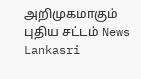அறிமுகமாகும் புதிய சட்டம் News Lankasri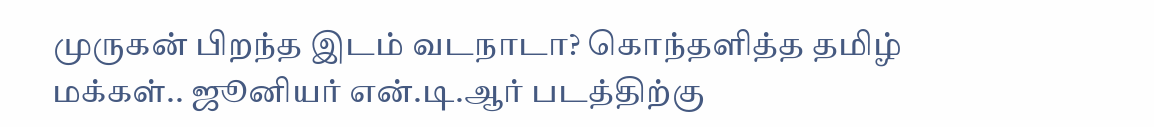முருகன் பிறந்த இடம் வடநாடா? கொந்தளித்த தமிழ் மக்கள்.. ஜூனியர் என்.டி.ஆர் படத்திற்கு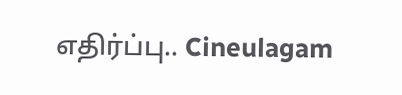எதிர்ப்பு.. Cineulagam